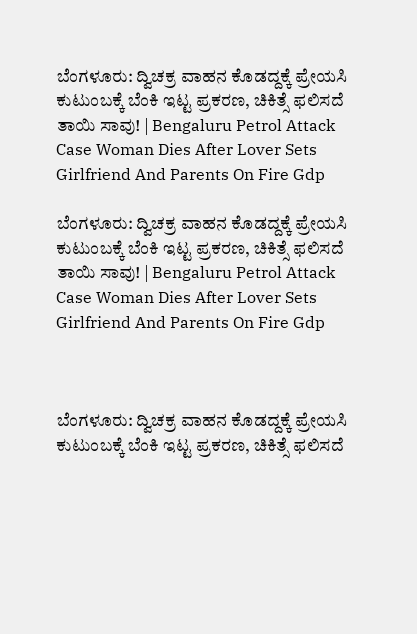ಬೆಂಗಳೂರು: ದ್ವಿಚಕ್ರ ವಾಹನ ಕೊಡದ್ದಕ್ಕೆ ಪ್ರೇಯಸಿ ಕುಟುಂಬಕ್ಕೆ ಬೆಂಕಿ ಇಟ್ಟ ಪ್ರಕರಣ, ಚಿಕಿತ್ಸೆ ಫಲಿಸದೆ ತಾಯಿ ಸಾವು! | Bengaluru Petrol Attack Case Woman Dies After Lover Sets Girlfriend And Parents On Fire Gdp

ಬೆಂಗಳೂರು: ದ್ವಿಚಕ್ರ ವಾಹನ ಕೊಡದ್ದಕ್ಕೆ ಪ್ರೇಯಸಿ ಕುಟುಂಬಕ್ಕೆ ಬೆಂಕಿ ಇಟ್ಟ ಪ್ರಕರಣ, ಚಿಕಿತ್ಸೆ ಫಲಿಸದೆ ತಾಯಿ ಸಾವು! | Bengaluru Petrol Attack Case Woman Dies After Lover Sets Girlfriend And Parents On Fire Gdp



ಬೆಂಗಳೂರು: ದ್ವಿಚಕ್ರ ವಾಹನ ಕೊಡದ್ದಕ್ಕೆ ಪ್ರೇಯಸಿ ಕುಟುಂಬಕ್ಕೆ ಬೆಂಕಿ ಇಟ್ಟ ಪ್ರಕರಣ, ಚಿಕಿತ್ಸೆ ಫಲಿಸದೆ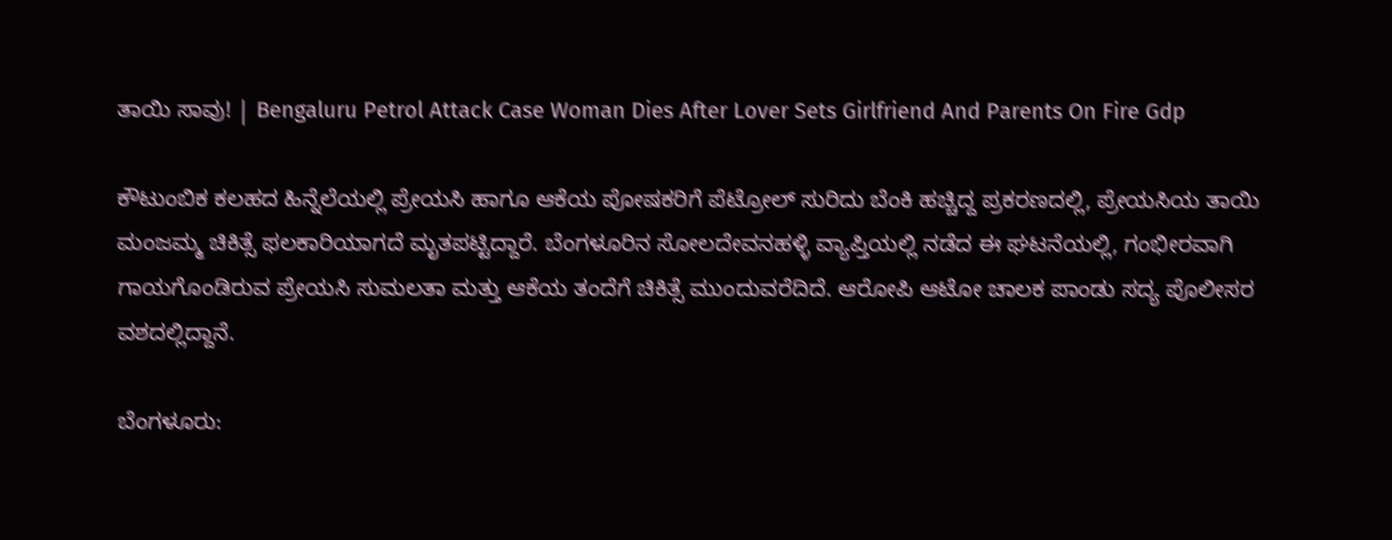ತಾಯಿ ಸಾವು! | Bengaluru Petrol Attack Case Woman Dies After Lover Sets Girlfriend And Parents On Fire Gdp

ಕೌಟುಂಬಿಕ ಕಲಹದ ಹಿನ್ನೆಲೆಯಲ್ಲಿ ಪ್ರೇಯಸಿ ಹಾಗೂ ಆಕೆಯ ಪೋಷಕರಿಗೆ ಪೆಟ್ರೋಲ್ ಸುರಿದು ಬೆಂಕಿ ಹಚ್ಚಿದ್ದ ಪ್ರಕರಣದಲ್ಲಿ, ಪ್ರೇಯಸಿಯ ತಾಯಿ ಮಂಜಮ್ಮ ಚಿಕಿತ್ಸೆ ಫಲಕಾರಿಯಾಗದೆ ಮೃತಪಟ್ಟಿದ್ದಾರೆ. ಬೆಂಗಳೂರಿನ ಸೋಲದೇವನಹಳ್ಳಿ ವ್ಯಾಪ್ತಿಯಲ್ಲಿ ನಡೆದ ಈ ಘಟನೆಯಲ್ಲಿ, ಗಂಭೀರವಾಗಿ ಗಾಯಗೊಂಡಿರುವ ಪ್ರೇಯಸಿ ಸುಮಲತಾ ಮತ್ತು ಆಕೆಯ ತಂದೆಗೆ ಚಿಕಿತ್ಸೆ ಮುಂದುವರೆದಿದೆ. ಆರೋಪಿ ಆಟೋ ಚಾಲಕ ಪಾಂಡು ಸದ್ಯ ಪೊಲೀಸರ ವಶದಲ್ಲಿದ್ದಾನೆ.

ಬೆಂಗಳೂರು: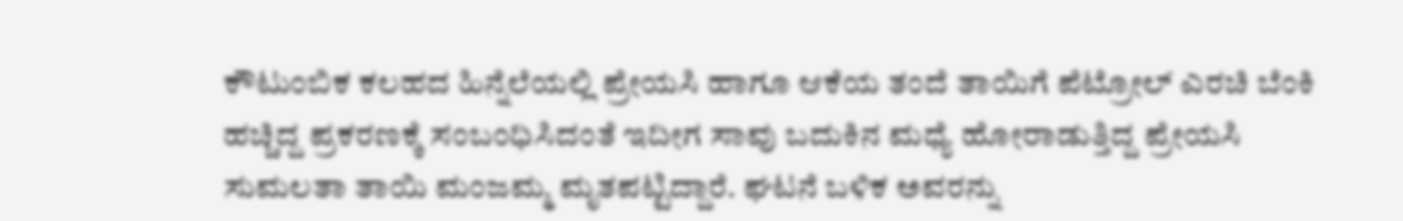ಕೌಟುಂಬಿಕ ಕಲಹದ ಹಿನ್ನೆಲೆಯಲ್ಲಿ ಪ್ರೇಯಸಿ ಹಾಗೂ ಆಕೆಯ ತಂದೆ ತಾಯಿಗೆ ಪೆಟ್ರೋಲ್ ಎರಚಿ ಬೆಂಕಿ ಹಚ್ಚಿದ್ದ ಪ್ರಕರಣಕ್ಕೆ ಸಂಬಂಧಿಸಿದಂತೆ ಇದೀಗ ಸಾವು ಬದುಕಿನ ಮಧ್ಯೆ ಹೋರಾಡುತ್ತಿದ್ದ ಪ್ರೇಯಸಿ ಸುಮಲತಾ ತಾಯಿ ಮಂಜಮ್ಮ ಮೃತಪಟ್ಟಿದ್ದಾರೆ. ಘಟನೆ ಬಳಿಕ ಅವರನ್ನು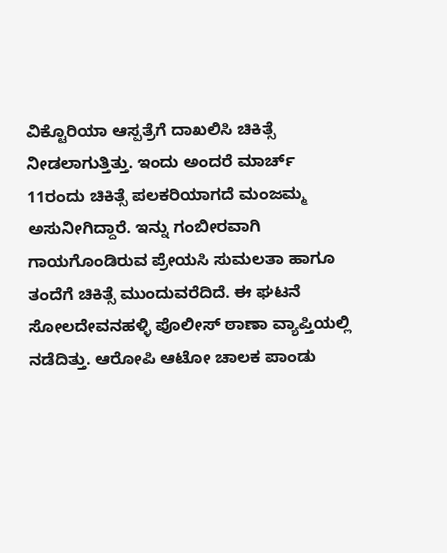ವಿಕ್ಟೊರಿಯಾ ಆಸ್ಪತ್ರೆಗೆ ದಾಖಲಿಸಿ ಚಿಕಿತ್ಸೆ ನೀಡಲಾಗುತ್ತಿತ್ತು. ಇಂದು ಅಂದರೆ ಮಾರ್ಚ್ 11ರಂದು ಚಿಕಿತ್ಸೆ ಪಲಕರಿಯಾಗದೆ ಮಂಜಮ್ಮ ಅಸುನೀಗಿದ್ದಾರೆ. ಇನ್ನು ಗಂಬೀರವಾಗಿ ಗಾಯಗೊಂಡಿರುವ ಪ್ರೇಯಸಿ ಸುಮಲತಾ ಹಾಗೂ ತಂದೆಗೆ ಚಿಕಿತ್ಸೆ ಮುಂದುವರೆದಿದೆ. ಈ ಘಟನೆ ಸೋಲದೇವನಹಳ್ಳಿ ಪೊಲೀಸ್ ಠಾಣಾ ವ್ಯಾಪ್ತಿಯಲ್ಲಿ ನಡೆದಿತ್ತು. ಆರೋಪಿ ಆಟೋ ಚಾಲಕ ಪಾಂಡು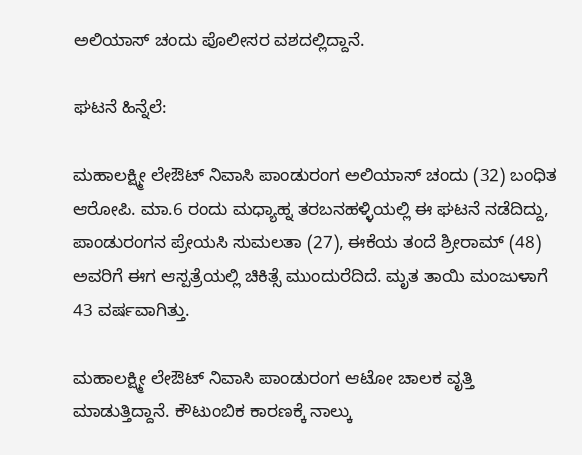ಅಲಿಯಾಸ್ ಚಂದು ಪೊಲೀಸರ ವಶದಲ್ಲಿದ್ದಾನೆ.

ಘಟನೆ ಹಿನ್ನೆಲೆ:

ಮಹಾಲಕ್ಷ್ಮೀ ಲೇಔಟ್‌ ನಿವಾಸಿ ಪಾಂಡುರಂಗ ಅಲಿಯಾಸ್‌ ಚಂದು (32) ಬಂಧಿತ ಆರೋಪಿ. ಮಾ.6 ರಂದು ಮಧ್ಯಾಹ್ನ ತರಬನಹಳ್ಳಿಯಲ್ಲಿ ಈ ಘಟನೆ ನಡೆದಿದ್ದು, ಪಾಂಡುರಂಗನ ಪ್ರೇಯಸಿ ಸುಮಲತಾ (27), ಈಕೆಯ ತಂದೆ ಶ್ರೀರಾಮ್ (48) ಅವರಿಗೆ ಈಗ ಆಸ್ಪತ್ರೆಯಲ್ಲಿ ಚಿಕಿತ್ಸೆ ಮುಂದುರೆದಿದೆ. ಮೃತ ತಾಯಿ ಮಂಜುಳಾಗೆ 43 ವರ್ಷವಾಗಿತ್ತು.

ಮಹಾಲಕ್ಷ್ಮೀ ಲೇಔಟ್‌ ನಿವಾಸಿ ಪಾಂಡುರಂಗ ಆಟೋ ಚಾಲಕ ವೃತ್ತಿ ಮಾಡುತ್ತಿದ್ದಾನೆ. ಕೌಟುಂಬಿಕ ಕಾರಣಕ್ಕೆ ನಾಲ್ಕು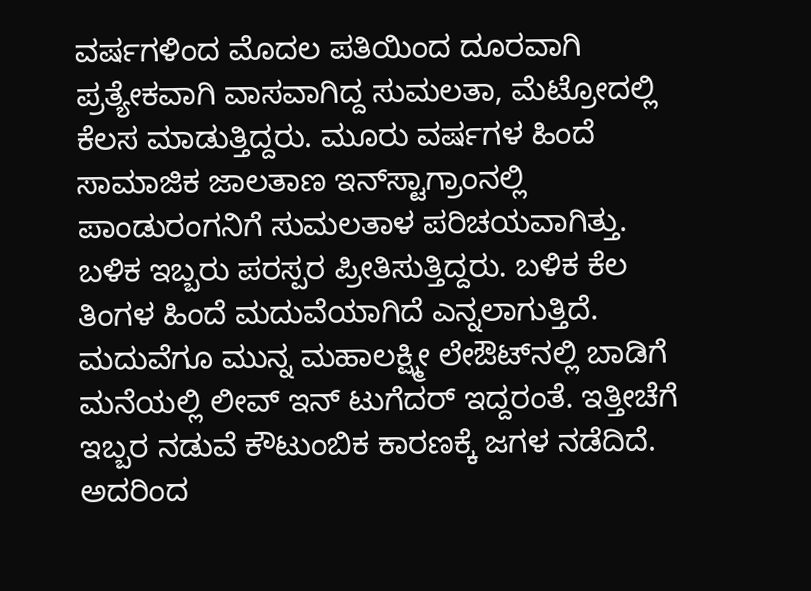ವರ್ಷಗಳಿಂದ ಮೊದಲ ಪತಿಯಿಂದ ದೂರವಾಗಿ ಪ್ರತ್ಯೇಕವಾಗಿ ವಾಸವಾಗಿದ್ದ ಸುಮಲತಾ, ಮೆಟ್ರೋದಲ್ಲಿ ಕೆಲಸ ಮಾಡುತ್ತಿದ್ದರು. ಮೂರು ವರ್ಷಗಳ ಹಿಂದೆ ಸಾಮಾಜಿಕ ಜಾಲತಾಣ ಇನ್‌ಸ್ಟಾಗ್ರಾಂನಲ್ಲಿ ಪಾಂಡುರಂಗನಿಗೆ ಸುಮಲತಾಳ ಪರಿಚಯವಾಗಿತ್ತು. ಬಳಿಕ ಇಬ್ಬರು ಪರಸ್ಪರ ಪ್ರೀತಿಸುತ್ತಿದ್ದರು. ಬಳಿಕ ಕೆಲ ತಿಂಗಳ ಹಿಂದೆ ಮದುವೆಯಾಗಿದೆ ಎನ್ನಲಾಗುತ್ತಿದೆ. ಮದುವೆಗೂ ಮುನ್ನ ಮಹಾಲಕ್ಷ್ಮೀ ಲೇಔಟ್‌ನಲ್ಲಿ ಬಾಡಿಗೆ ಮನೆಯಲ್ಲಿ ಲೀವ್ ಇನ್ ಟುಗೆದರ್ ಇದ್ದರಂತೆ. ಇತ್ತೀಚೆಗೆ ಇಬ್ಬರ ನಡುವೆ ಕೌಟುಂಬಿಕ ಕಾರಣಕ್ಕೆ ಜಗಳ ನಡೆದಿದೆ. ಅದರಿಂದ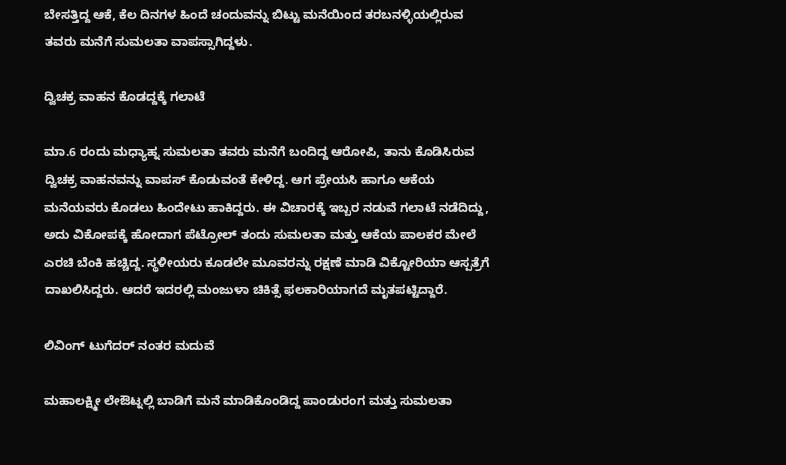ಬೇಸತ್ತಿದ್ದ ಆಕೆ, ಕೆಲ ದಿನಗಳ ಹಿಂದೆ ಚಂದುವನ್ನು ಬಿಟ್ಟು ಮನೆಯಿಂದ ತರಬನಳ್ಳಿಯಲ್ಲಿರುವ ತವರು ಮನೆಗೆ ಸುಮಲತಾ ವಾಪಸ್ಸಾಗಿದ್ದಳು.

ದ್ವಿಚಕ್ರ ವಾಹನ ಕೊಡದ್ದಕ್ಕೆ ಗಲಾಟೆ

ಮಾ.6 ರಂದು ಮಧ್ಯಾಹ್ನ ಸುಮಲತಾ ತವರು ಮನೆಗೆ ಬಂದಿದ್ದ ಆರೋಪಿ, ತಾನು ಕೊಡಿಸಿರುವ ದ್ವಿಚಕ್ರ ವಾಹನವನ್ನು ವಾಪಸ್ ಕೊಡುವಂತೆ ಕೇಳಿದ್ದ. ಆಗ ಪ್ರೇಯಸಿ ಹಾಗೂ ಆಕೆಯ ಮನೆಯವರು ಕೊಡಲು ಹಿಂದೇಟು ಹಾಕಿದ್ದರು. ಈ ವಿಚಾರಕ್ಕೆ ಇಬ್ಬರ ನಡುವೆ ಗಲಾಟೆ ನಡೆದಿದ್ದು, ಅದು ವಿಕೋಪಕ್ಕೆ ಹೋದಾಗ ಪೆಟ್ರೋಲ್‌ ತಂದು ಸುಮಲತಾ ಮತ್ತು ಆಕೆಯ ಪಾಲಕರ ಮೇಲೆ ಎರಚಿ ಬೆಂಕಿ ಹಚ್ಚಿದ್ದ. ಸ್ಥಳೀಯರು ಕೂಡಲೇ ಮೂವರನ್ನು ರಕ್ಷಣೆ ಮಾಡಿ ವಿಕ್ಟೋರಿಯಾ ಆಸ್ಪತ್ರೆಗೆ ದಾಖಲಿಸಿದ್ದರು. ಆದರೆ ಇದರಲ್ಲಿ ಮಂಜುಳಾ ಚಿಕಿತ್ಸೆ ಫಲಕಾರಿಯಾಗದೆ ಮೃತಪಟ್ಟಿದ್ದಾರೆ.

ಲಿವಿಂಗ್ ಟುಗೆದರ್‌ ನಂತರ ಮದುವೆ

ಮಹಾಲಕ್ಷ್ಮೀ ಲೇಔಟ್ನಲ್ಲಿ ಬಾಡಿಗೆ ಮನೆ ಮಾಡಿಕೊಂಡಿದ್ದ ಪಾಂಡುರಂಗ ಮತ್ತು ಸುಮಲತಾ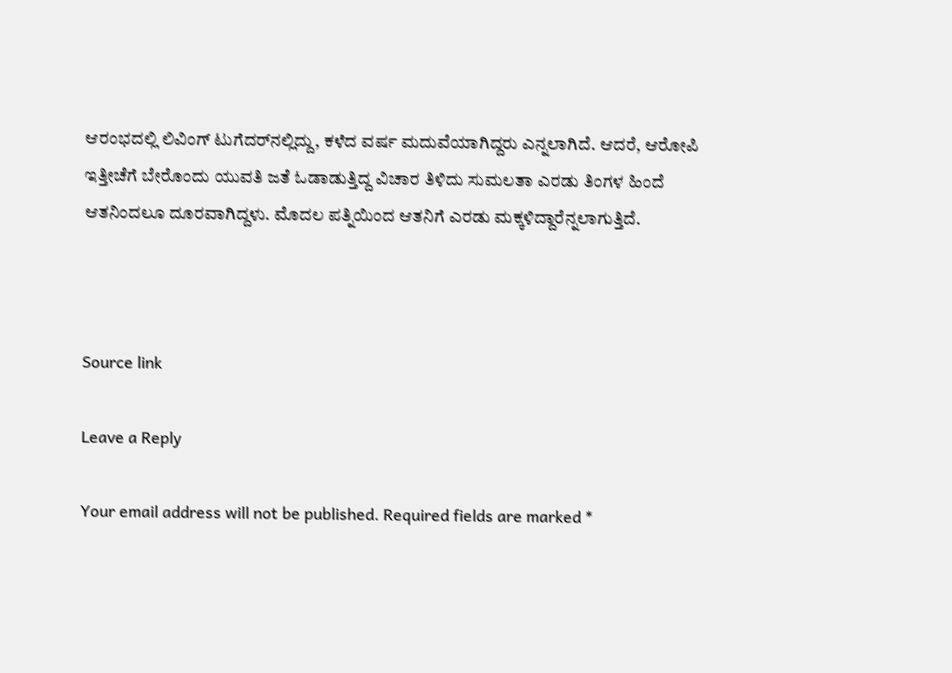ಆರಂಭದಲ್ಲಿ ಲಿವಿಂಗ್ ಟುಗೆದರ್‌ನಲ್ಲಿದ್ದು, ಕಳೆದ ವರ್ಷ ಮದುವೆಯಾಗಿದ್ದರು ಎನ್ನಲಾಗಿದೆ. ಆದರೆ, ಆರೋಪಿ ಇತ್ತೀಚೆಗೆ ಬೇರೊಂದು ಯುವತಿ ಜತೆ ಓಡಾಡುತ್ತಿದ್ದ ವಿಚಾರ ತಿಳಿದು ಸುಮಲತಾ ಎರಡು ತಿಂಗಳ‌ ಹಿಂದೆ ಆತನಿಂದಲೂ ದೂರವಾಗಿದ್ದಳು. ಮೊದಲ ಪತ್ನಿಯಿಂದ ಆತನಿಗೆ ಎರಡು ಮಕ್ಕಳಿದ್ದಾರೆನ್ನಲಾಗುತ್ತಿದೆ.



Source link

Leave a Reply

Your email address will not be published. Required fields are marked *